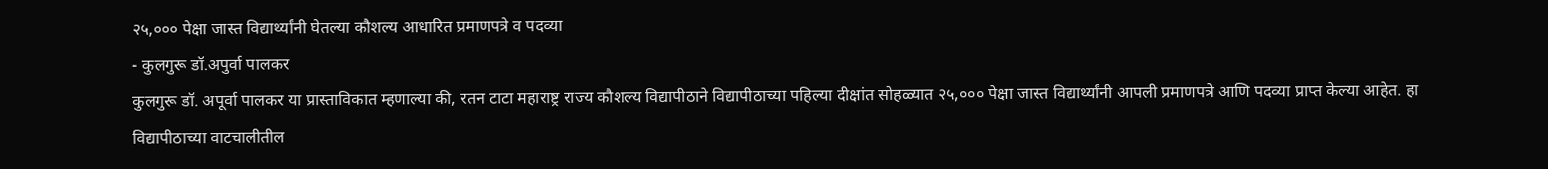२५,००० पेक्षा जास्त विद्यार्थ्यांनी घेतल्या कौशल्य आधारित प्रमाणपत्रे व पदव्या
- कुलगुरू डॉ.अपुर्वा पालकर
कुलगुरू डॉ. अपूर्वा पालकर या प्रास्ताविकात म्हणाल्या की, रतन टाटा महाराष्ट्र राज्य कौशल्य विद्यापीठाने विद्यापीठाच्या पहिल्या दीक्षांत सोहळ्यात २५,००० पेक्षा जास्त विद्यार्थ्यांनी आपली प्रमाणपत्रे आणि पदव्या प्राप्त केल्या आहेत. हा विद्यापीठाच्या वाटचालीतील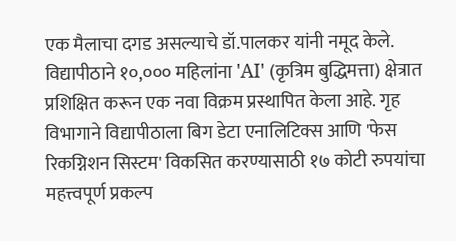एक मैलाचा दगड असल्याचे डॉ.पालकर यांनी नमूद केले. विद्यापीठाने १०,००० महिलांना 'AI' (कृत्रिम बुद्धिमत्ता) क्षेत्रात प्रशिक्षित करून एक नवा विक्रम प्रस्थापित केला आहे. गृह विभागाने विद्यापीठाला बिग डेटा एनालिटिक्स आणि 'फेस रिकग्निशन सिस्टम' विकसित करण्यासाठी १७ कोटी रुपयांचा महत्त्वपूर्ण प्रकल्प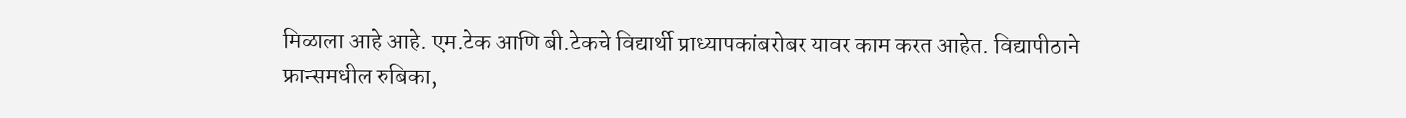मिळाला आहे आहे. एम.टेक आणि बी.टेकचे विद्यार्थी प्राध्यापकांबरोबर यावर काम करत आहेत. विद्यापीठाने फ्रान्समधील रुबिका,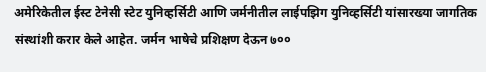अमेरिकेतील ईस्ट टेनेसी स्टेट युनिव्हर्सिटी आणि जर्मनीतील लाईपझिग युनिव्हर्सिटी यांसारख्या जागतिक संस्थांशी करार केले आहेत. जर्मन भाषेचे प्रशिक्षण देऊन ७००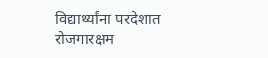विद्यार्थ्यांना परदेशात रोजगारक्षम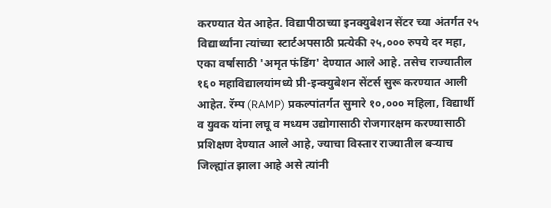करण्यात येत आहेत. विद्यापीठाच्या इनक्युबेशन सेंटर च्या अंतर्गत २५ विद्यार्थ्यांना त्यांच्या स्टार्टअपसाठी प्रत्येकी २५,००० रुपये दर महा, एका वर्षासाठी 'अमृत फंडिंग' देण्यात आले आहे. तसेच राज्यातील १६० महाविद्यालयांमध्ये प्री-इन्क्युबेशन सेंटर्स सुरू करण्यात आली आहेत. रॅम्प (RAMP) प्रकल्पांतर्गत सुमारे १०,००० महिला, विद्यार्थी व युवक यांना लघू व मध्यम उद्योगासाठी रोजगारक्षम करण्यासाठी प्रशिक्षण देण्यात आले आहे, ज्याचा विस्तार राज्यातील बऱ्याच जिल्ह्यांत झाला आहे असे त्यांनी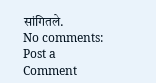सांगितले.
No comments:
Post a Comment